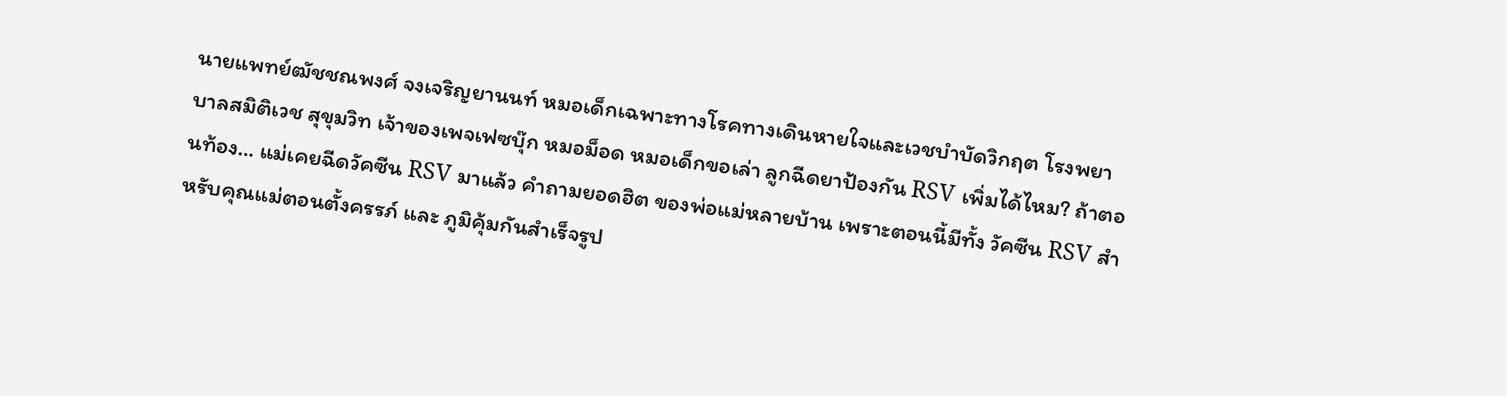นายแพทย์ฒัชชณพงศ์ จงเจริญยานนท์ หมอเด็กเฉพาะทางโรคทางเดินหายใจและเวชบำบัดวิกฤต โรงพยาบาลสมิติเวช สุขุมวิท เจ้าของเพจเฟซบุ๊ก หมอม็อด หมอเด็กขอเล่า ลูกฉีดยาป้องกัน RSV เพิ่มได้ไหม? ถ้าตอนท้อง… แม่เคยฉีดวัคซีน RSV มาแล้ว คำถามยอดฮิต ของพ่อแม่หลายบ้าน เพราะตอนนี้มีทั้ง วัคซีน RSV สำหรับคุณแม่ตอนตั้งครรภ์ และ ภูมิคุ้มกันสำเร็จรูป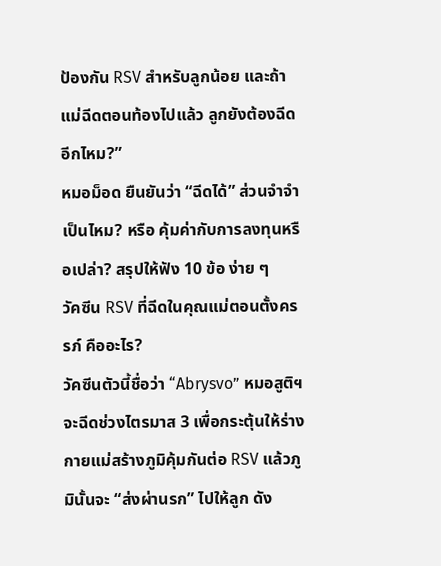ป้องกัน RSV สำหรับลูกน้อย และถ้าแม่ฉีดตอนท้องไปแล้ว ลูกยังต้องฉีดอีกไหม?”
หมอม็อด ยืนยันว่า “ฉีดได้” ส่วนจำจำเป็นไหม? หรือ คุ้มค่ากับการลงทุนหรือเปล่า? สรุปให้ฟัง 10 ข้อ ง่าย ๆ
วัคซีน RSV ที่ฉีดในคุณแม่ตอนตั้งครรภ์ คืออะไร?
วัคซีนตัวนี้ชื่อว่า “Abrysvo” หมอสูติฯ จะฉีดช่วงไตรมาส 3 เพื่อกระตุ้นให้ร่างกายแม่สร้างภูมิคุ้มกันต่อ RSV แล้วภูมินั้นจะ “ส่งผ่านรก” ไปให้ลูก ดัง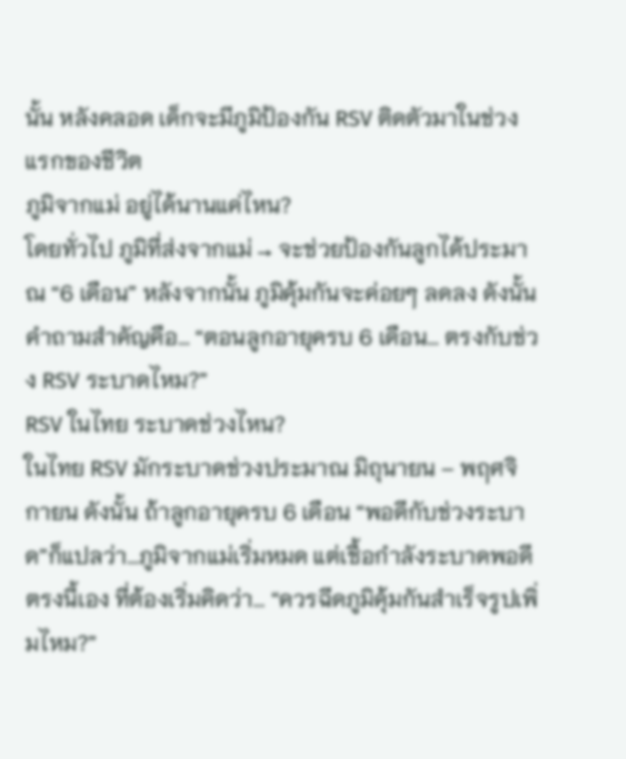นั้น หลังคลอด เด็กจะมีภูมิป้องกัน RSV ติดตัวมาในช่วงแรกของชีวิต
ภูมิจากแม่ อยู่ได้นานแค่ไหน?
โดยทั่วไป ภูมิที่ส่งจากแม่ → จะช่วยป้องกันลูกได้ประมาณ “6 เดือน” หลังจากนั้น ภูมิคุ้มกันจะค่อยๆ ลดลง ดังนั้น คำถามสำคัญคือ… “ตอนลูกอายุครบ 6 เดือน… ตรงกับช่วง RSV ระบาดไหม?”
RSV ในไทย ระบาดช่วงไหน?
ในไทย RSV มักระบาดช่วงประมาณ มิถุนายน – พฤศจิกายน ดังนั้น ถ้าลูกอายุครบ 6 เดือน “พอดีกับช่วงระบาด”ก็แปลว่า…ภูมิจากแม่เริ่มหมด แต่เชื้อกำลังระบาดพอดี ตรงนี้เอง ที่ต้องเริ่มคิดว่า… “ควรฉีดภูมิคุ้มกันสำเร็จรูปเพิ่มไหม?”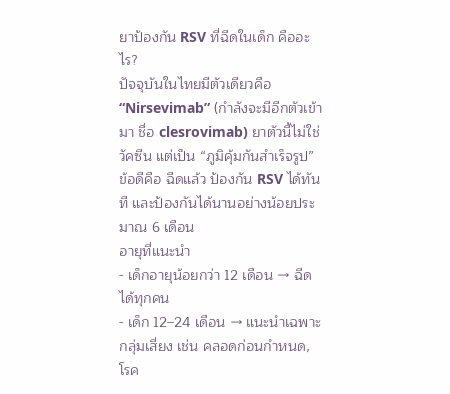ยาป้องกัน RSV ที่ฉีดในเด็ก คืออะไร?
ปัจจุบันในไทยมีตัวเดียวคือ “Nirsevimab” (กำลังจะมีอีกตัวเข้ามา ชื่อ clesrovimab) ยาตัวนี้ไม่ใช่วัคซีน แต่เป็น “ภูมิคุ้มกันสำเร็จรูป”
ข้อดีคือ ฉีดแล้ว ป้องกัน RSV ได้ทันที และป้องกันได้นานอย่างน้อยประมาณ 6 เดือน
อายุที่แนะนำ
- เด็กอายุน้อยกว่า 12 เดือน → ฉีดได้ทุกคน
- เด็ก 12–24 เดือน → แนะนำเฉพาะกลุ่มเสี่ยง เช่น คลอดก่อนกำหนด, โรค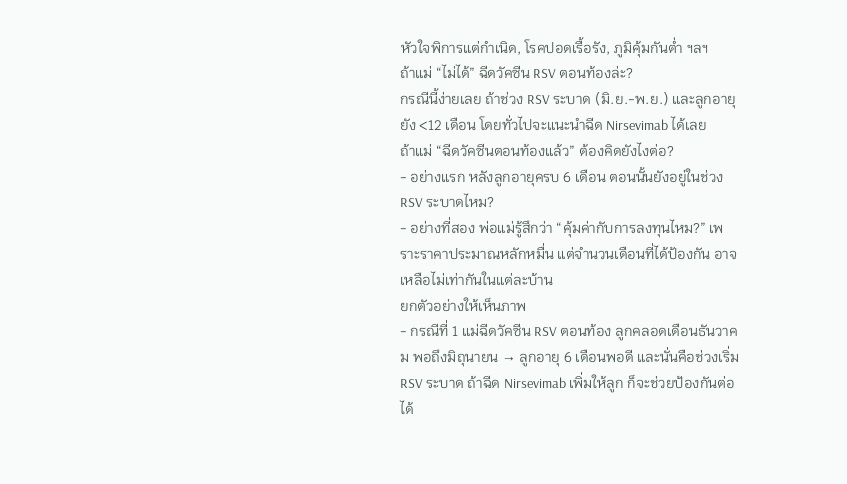หัวใจพิการแต่กำเนิด, โรคปอดเรื้อรัง, ภูมิคุ้มกันต่ำ ฯลฯ
ถ้าแม่ “ไม่ได้” ฉีดวัคซีน RSV ตอนท้องล่ะ?
กรณีนี้ง่ายเลย ถ้าช่วง RSV ระบาด (มิ.ย.-พ.ย.) และลูกอายุยัง <12 เดือน โดยทั่วไปจะแนะนำฉีด Nirsevimab ได้เลย
ถ้าแม่ “ฉีดวัคซีนตอนท้องแล้ว” ต้องคิดยังไงต่อ?
- อย่างแรก หลังลูกอายุครบ 6 เดือน ตอนนั้นยังอยู่ในช่วง RSV ระบาดไหม?
- อย่างที่สอง พ่อแม่รู้สึกว่า “คุ้มค่ากับการลงทุนไหม?” เพราะราคาประมาณหลักหมื่น แต่จำนวนเดือนที่ได้ป้องกัน อาจเหลือไม่เท่ากันในแต่ละบ้าน
ยกตัวอย่างให้เห็นภาพ
- กรณีที่ 1 แม่ฉีดวัคซีน RSV ตอนท้อง ลูกคลอดเดือนธันวาคม พอถึงมิถุนายน → ลูกอายุ 6 เดือนพอดี และนั่นคือช่วงเริ่ม RSV ระบาด ถ้าฉีด Nirsevimab เพิ่มให้ลูก ก็จะช่วยป้องกันต่อได้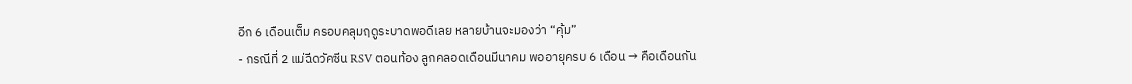อีก 6 เดือนเต็ม ครอบคลุมฤดูระบาดพอดีเลย หลายบ้านจะมองว่า “คุ้ม”
- กรณีที่ 2 แม่ฉีดวัคซีน RSV ตอนท้อง ลูกคลอดเดือนมีนาคม พออายุครบ 6 เดือน → คือเดือนกัน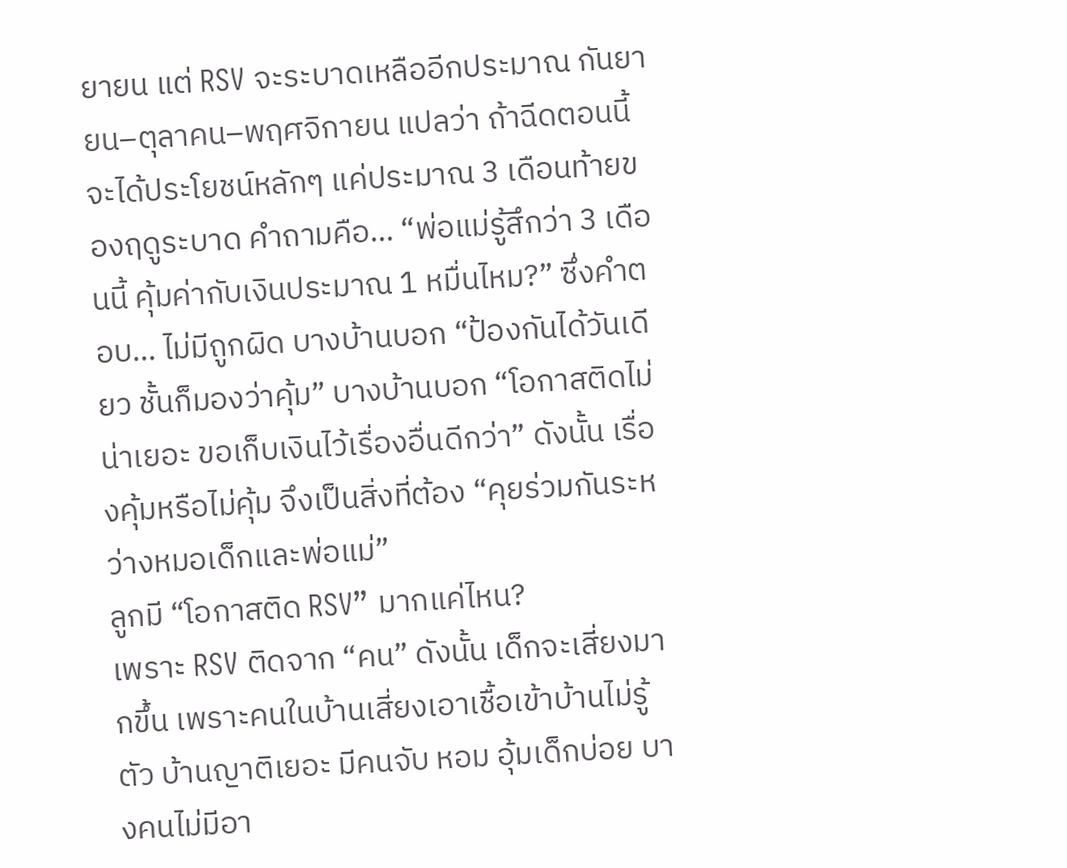ยายน แต่ RSV จะระบาดเหลืออีกประมาณ กันยายน–ตุลาคน–พฤศจิกายน แปลว่า ถ้าฉีดตอนนี้ จะได้ประโยชน์หลักๆ แค่ประมาณ 3 เดือนท้ายของฤดูระบาด คำถามคือ… “พ่อแม่รู้สึกว่า 3 เดือนนี้ คุ้มค่ากับเงินประมาณ 1 หมื่นไหม?” ซึ่งคำตอบ… ไม่มีถูกผิด บางบ้านบอก “ป้องกันได้วันเดียว ชั้นก็มองว่าคุ้ม” บางบ้านบอก “โอกาสติดไม่น่าเยอะ ขอเก็บเงินไว้เรื่องอื่นดีกว่า” ดังนั้น เรื่องคุ้มหรือไม่คุ้ม จึงเป็นสิ่งที่ต้อง “คุยร่วมกันระหว่างหมอเด็กและพ่อแม่”
ลูกมี “โอกาสติด RSV” มากแค่ไหน?
เพราะ RSV ติดจาก “คน” ดังนั้น เด็กจะเสี่ยงมากขึ้น เพราะคนในบ้านเสี่ยงเอาเชื้อเข้าบ้านไม่รู้ตัว บ้านญาติเยอะ มีคนจับ หอม อุ้มเด็กบ่อย บางคนไม่มีอา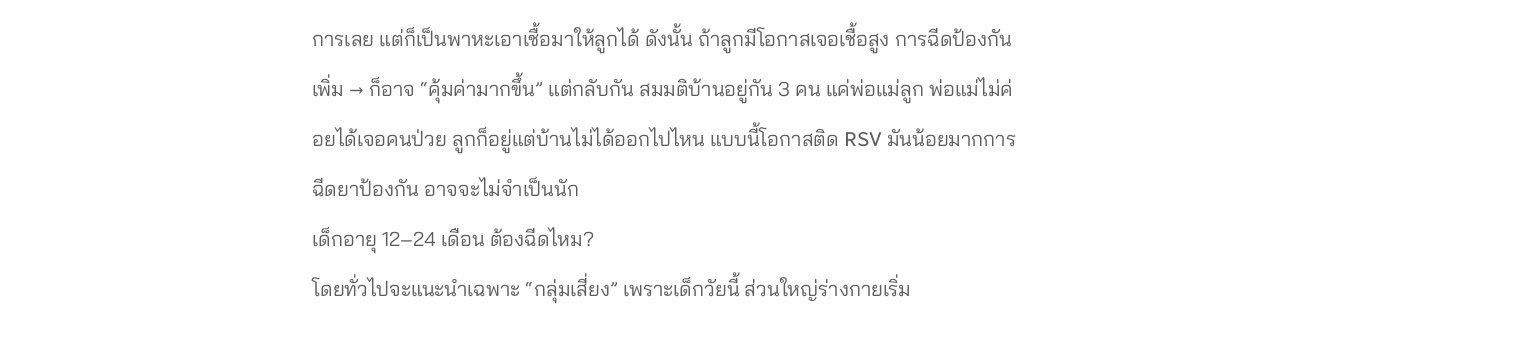การเลย แต่ก็เป็นพาหะเอาเชื้อมาให้ลูกได้ ดังนั้น ถ้าลูกมีโอกาสเจอเชื้อสูง การฉีดป้องกันเพิ่ม → ก็อาจ “คุ้มค่ามากขึ้น” แต่กลับกัน สมมติบ้านอยู่กัน 3 คน แค่พ่อแม่ลูก พ่อแม่ไม่ค่อยได้เจอคนป่วย ลูกก็อยู่แต่บ้านไม่ได้ออกไปไหน แบบนี้โอกาสติด RSV มันน้อยมากการฉีดยาป้องกัน อาจจะไม่จำเป็นนัก
เด็กอายุ 12–24 เดือน ต้องฉีดไหม?
โดยทั่วไปจะแนะนำเฉพาะ “กลุ่มเสี่ยง” เพราะเด็กวัยนี้ ส่วนใหญ่ร่างกายเริ่ม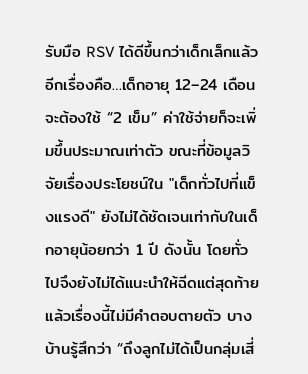รับมือ RSV ได้ดีขึ้นกว่าเด็กเล็กแล้วอีกเรื่องคือ…เด็กอายุ 12–24 เดือน จะต้องใช้ “2 เข็ม” ค่าใช้จ่ายก็จะเพิ่มขึ้นประมาณเท่าตัว ขณะที่ข้อมูลวิจัยเรื่องประโยชน์ใน "เด็กทั่วไปที่แข็งแรงดี" ยังไม่ได้ชัดเจนเท่ากับในเด็กอายุน้อยกว่า 1 ปี ดังนั้น โดยทั่วไปจึงยังไม่ได้แนะนำให้ฉีดแต่สุดท้ายแล้วเรื่องนี้ไม่มีคำตอบตายตัว บางบ้านรู้สึกว่า “ถึงลูกไม่ได้เป็นกลุ่มเสี่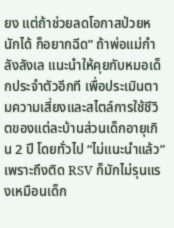ยง แต่ถ้าช่วยลดโอกาสป่วยหนักได้ ก็อยากฉีด” ถ้าพ่อแม่กำลังลังเล แนะนำให้คุยกับหมอเด็กประจำตัวอีกที เพื่อประเมินตามความเสี่ยงและสไตล์การใช้ชีวิตของแต่ละบ้านส่วนเด็กอายุเกิน 2 ปี โดยทั่วไป “ไม่แนะนำแล้ว” เพราะถึงติด RSV ก็มักไม่รุนแรงเหมือนเด็ก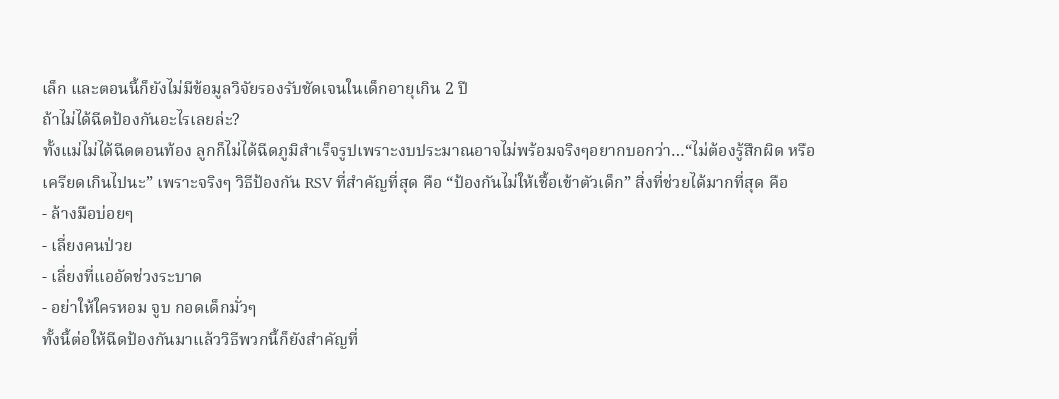เล็ก และตอนนี้ก็ยังไม่มีข้อมูลวิจัยรองรับชัดเจนในเด็กอายุเกิน 2 ปี
ถ้าไม่ได้ฉีดป้องกันอะไรเลยล่ะ?
ทั้งแม่ไม่ได้ฉีดตอนท้อง ลูกก็ไม่ได้ฉีดภูมิสำเร็จรูปเพราะงบประมาณอาจไม่พร้อมจริงๆอยากบอกว่า…“ไม่ต้องรู้สึกผิด หรือเครียดเกินไปนะ” เพราะจริงๆ วิธีป้องกัน RSV ที่สำคัญที่สุด คือ “ป้องกันไม่ให้เชื้อเข้าตัวเด็ก” สิ่งที่ช่วยได้มากที่สุด คือ
- ล้างมือบ่อยๆ
- เลี่ยงคนป่วย
- เลี่ยงที่แออัดช่วงระบาด
- อย่าให้ใครหอม จูบ กอดเด็กมั่วๆ
ทั้งนี้ต่อให้ฉีดป้องกันมาแล้ววิธีพวกนี้ก็ยังสำคัญที่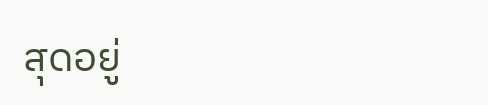สุดอยู่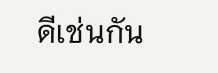ดีเช่นกัน